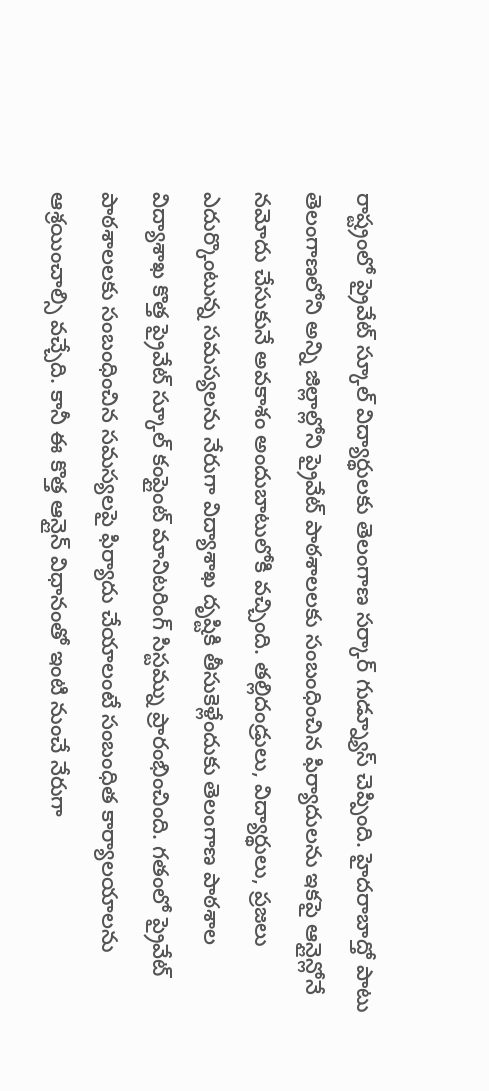రాష్ట్రంలో ప్రైవేట్ స్కూల్ విద్యార్థులకు తెలంగాణ సర్కార్ గుడ్న్యూస్ చెప్పింది. హైదరాబాద్తో పాటు తెలంగాణలోని అన్ని జిల్లాల్లోని ప్రైవేట్ పాఠశాలలకు సంబంధించిన ఫిర్యాదులను ఇకపై ఆన్లైన్లోనే నమోదు చేసుకునే అవకాశం అందుబాటులోకి వచ్చింది. తల్లిదండ్రులు, విద్యార్థులు, ప్రజలు ఎదుర్కొంటున్న సమస్యలను నేరుగా విద్యాశాఖ దృష్టికి తీసుకెళ్లేందుకు తెలంగాణ పాఠశాల విద్యాశాఖ కొత్త ప్రైవేట్ స్కూల్ కంప్లైంట్ మానిటరింగ్ సిస్టమ్ను ప్రారంభించింది. గతంలో ప్రైవేట్ పాఠశాలలకు సంబంధించిన సమస్యలపై ఫిర్యాదు చేయాలంటే సంబంధిత కార్యాలయాలను ఆశ్రయించాల్సి వచ్చేది. కానీ ఈ కొత్త ఆన్లైన్ విధానంతో ఇంటి నుంచే నేరుగా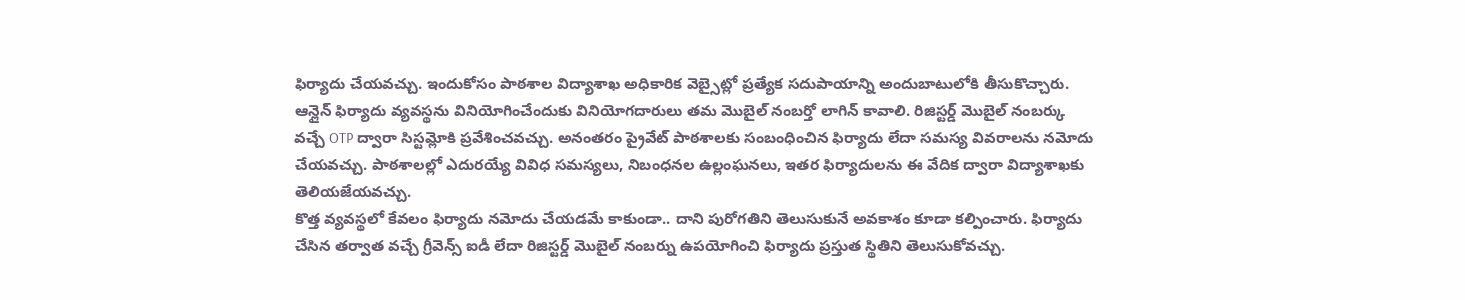ఫిర్యాదు చేయవచ్చు. ఇందుకోసం పాఠశాల విద్యాశాఖ అధికారిక వెబ్సైట్లో ప్రత్యేక సదుపాయాన్ని అందుబాటులోకి తీసుకొచ్చారు.
ఆన్లైన్ ఫిర్యాదు వ్యవస్థను వినియోగించేందుకు వినియోగదారులు తమ మొబైల్ నంబర్తో లాగిన్ కావాలి. రిజిస్టర్డ్ మొబైల్ నంబర్కు వచ్చే OTP ద్వారా సిస్టమ్లోకి ప్రవేశించవచ్చు. అనంతరం ప్రైవేట్ పాఠశాలకు సంబంధించిన ఫిర్యాదు లేదా సమస్య వివరాలను నమోదు చేయవచ్చు. పాఠశాలల్లో ఎదురయ్యే వివిధ సమస్యలు, నిబంధనల ఉల్లంఘనలు, ఇతర ఫిర్యాదులను ఈ వేదిక ద్వారా విద్యాశాఖకు తెలియజేయవచ్చు.
కొత్త వ్యవస్థలో కేవలం ఫిర్యాదు నమోదు చేయడమే కాకుండా.. దాని పురోగతిని తెలుసుకునే అవకాశం కూడా కల్పించారు. ఫిర్యాదు చేసిన తర్వాత వచ్చే గ్రీవెన్స్ ఐడీ లేదా రిజిస్టర్డ్ మొబైల్ నంబర్ను ఉపయోగించి ఫిర్యాదు ప్రస్తుత స్థితిని తెలుసుకోవచ్చు.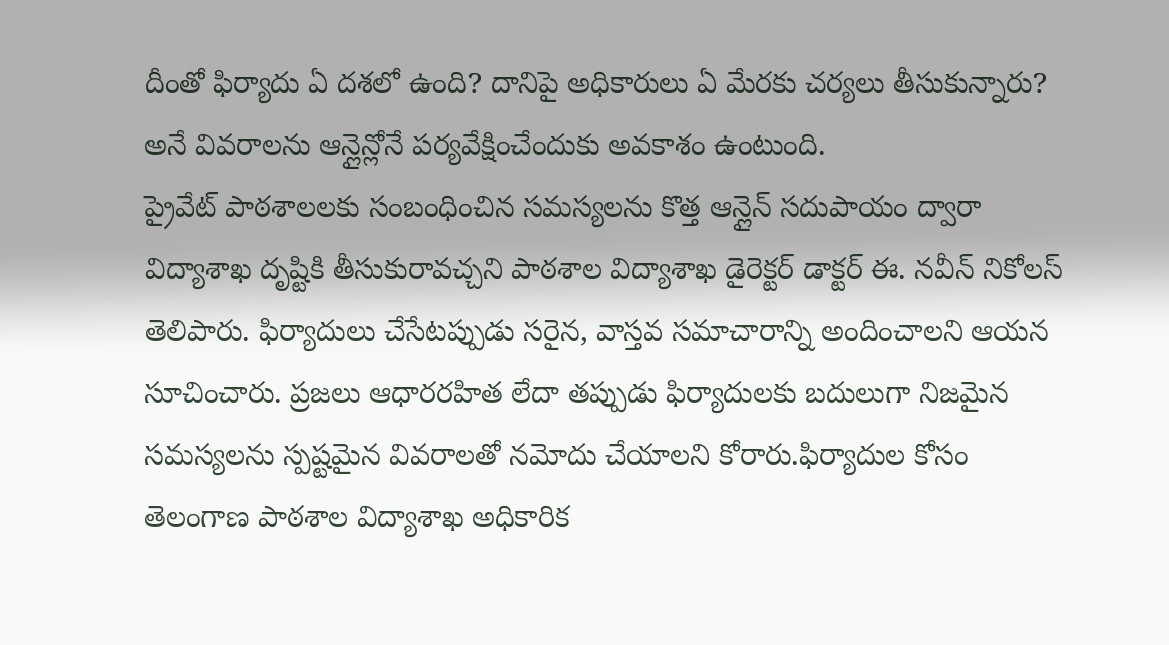దీంతో ఫిర్యాదు ఏ దశలో ఉంది? దానిపై అధికారులు ఏ మేరకు చర్యలు తీసుకున్నారు? అనే వివరాలను ఆన్లైన్లోనే పర్యవేక్షించేందుకు అవకాశం ఉంటుంది.
ప్రైవేట్ పాఠశాలలకు సంబంధించిన సమస్యలను కొత్త ఆన్లైన్ సదుపాయం ద్వారా విద్యాశాఖ దృష్టికి తీసుకురావచ్చని పాఠశాల విద్యాశాఖ డైరెక్టర్ డాక్టర్ ఈ. నవీన్ నికోలస్ తెలిపారు. ఫిర్యాదులు చేసేటప్పుడు సరైన, వాస్తవ సమాచారాన్ని అందించాలని ఆయన సూచించారు. ప్రజలు ఆధారరహిత లేదా తప్పుడు ఫిర్యాదులకు బదులుగా నిజమైన సమస్యలను స్పష్టమైన వివరాలతో నమోదు చేయాలని కోరారు.ఫిర్యాదుల కోసం తెలంగాణ పాఠశాల విద్యాశాఖ అధికారిక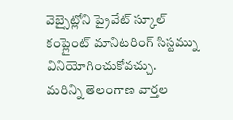వెబ్సైట్లోని ప్రైవేట్ స్కూల్ కంప్లైంట్ మానిటరింగ్ సిస్టమ్ను వినియోగించుకోవచ్చు.
మరిన్ని తెలంగాణ వార్తల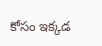కోసం ఇక్కడ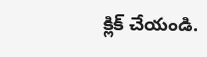క్లిక్ చేయండి.